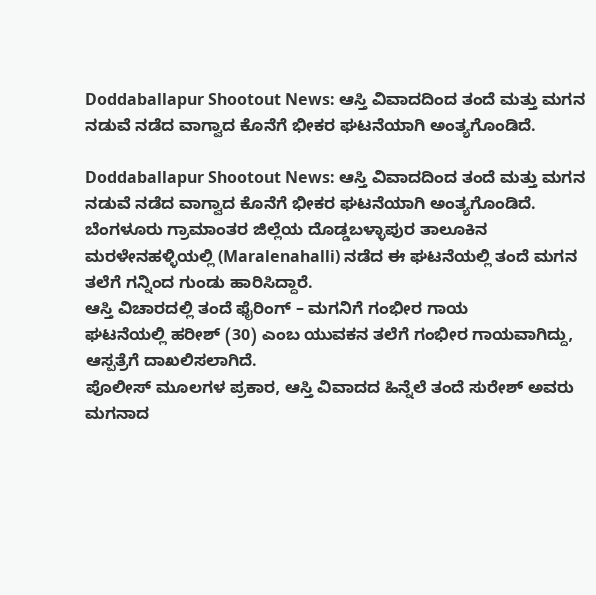Doddaballapur Shootout News: ಆಸ್ತಿ ವಿವಾದದಿಂದ ತಂದೆ ಮತ್ತು ಮಗನ ನಡುವೆ ನಡೆದ ವಾಗ್ವಾದ ಕೊನೆಗೆ ಭೀಕರ ಘಟನೆಯಾಗಿ ಅಂತ್ಯಗೊಂಡಿದೆ.

Doddaballapur Shootout News: ಆಸ್ತಿ ವಿವಾದದಿಂದ ತಂದೆ ಮತ್ತು ಮಗನ ನಡುವೆ ನಡೆದ ವಾಗ್ವಾದ ಕೊನೆಗೆ ಭೀಕರ ಘಟನೆಯಾಗಿ ಅಂತ್ಯಗೊಂಡಿದೆ.
ಬೆಂಗಳೂರು ಗ್ರಾಮಾಂತರ ಜಿಲ್ಲೆಯ ದೊಡ್ಡಬಳ್ಳಾಪುರ ತಾಲೂಕಿನ ಮರಳೇನಹಳ್ಳಿಯಲ್ಲಿ (Maralenahalli) ನಡೆದ ಈ ಘಟನೆಯಲ್ಲಿ ತಂದೆ ಮಗನ ತಲೆಗೆ ಗನ್ನಿಂದ ಗುಂಡು ಹಾರಿಸಿದ್ದಾರೆ.
ಆಸ್ತಿ ವಿಚಾರದಲ್ಲಿ ತಂದೆ ಫೈರಿಂಗ್ – ಮಗನಿಗೆ ಗಂಭೀರ ಗಾಯ
ಘಟನೆಯಲ್ಲಿ ಹರೀಶ್ (30) ಎಂಬ ಯುವಕನ ತಲೆಗೆ ಗಂಭೀರ ಗಾಯವಾಗಿದ್ದು, ಆಸ್ಪತ್ರೆಗೆ ದಾಖಲಿಸಲಾಗಿದೆ.
ಪೊಲೀಸ್ ಮೂಲಗಳ ಪ್ರಕಾರ, ಆಸ್ತಿ ವಿವಾದದ ಹಿನ್ನೆಲೆ ತಂದೆ ಸುರೇಶ್ ಅವರು ಮಗನಾದ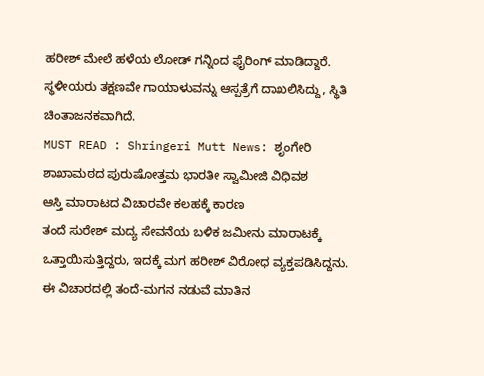ಹರೀಶ್ ಮೇಲೆ ಹಳೆಯ ಲೋಡ್ ಗನ್ನಿಂದ ಫೈರಿಂಗ್ ಮಾಡಿದ್ದಾರೆ.
ಸ್ಥಳೀಯರು ತಕ್ಷಣವೇ ಗಾಯಾಳುವನ್ನು ಆಸ್ಪತ್ರೆಗೆ ದಾಖಲಿಸಿದ್ದು, ಸ್ಥಿತಿ ಚಿಂತಾಜನಕವಾಗಿದೆ.
MUST READ : Shringeri Mutt News: ಶೃಂಗೇರಿ ಶಾಖಾಮಠದ ಪುರುಷೋತ್ತಮ ಭಾರತೀ ಸ್ವಾಮೀಜಿ ವಿಧಿವಶ
ಆಸ್ತಿ ಮಾರಾಟದ ವಿಚಾರವೇ ಕಲಹಕ್ಕೆ ಕಾರಣ
ತಂದೆ ಸುರೇಶ್ ಮದ್ಯ ಸೇವನೆಯ ಬಳಿಕ ಜಮೀನು ಮಾರಾಟಕ್ಕೆ ಒತ್ತಾಯಿಸುತ್ತಿದ್ದರು, ಇದಕ್ಕೆ ಮಗ ಹರೀಶ್ ವಿರೋಧ ವ್ಯಕ್ತಪಡಿಸಿದ್ದನು.
ಈ ವಿಚಾರದಲ್ಲಿ ತಂದೆ-ಮಗನ ನಡುವೆ ಮಾತಿನ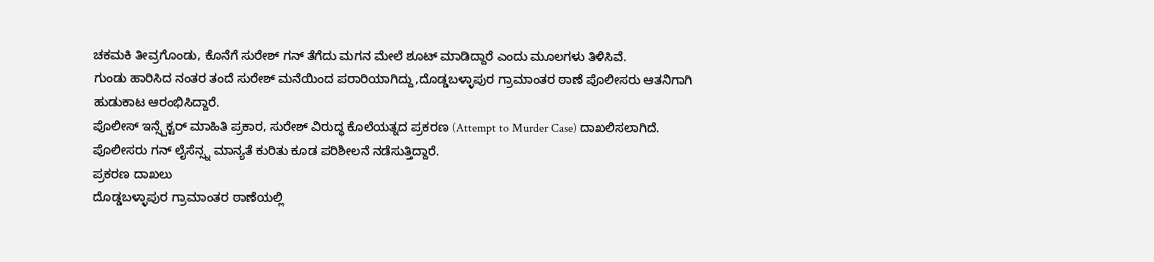ಚಕಮಕಿ ತೀವ್ರಗೊಂಡು, ಕೊನೆಗೆ ಸುರೇಶ್ ಗನ್ ತೆಗೆದು ಮಗನ ಮೇಲೆ ಶೂಟ್ ಮಾಡಿದ್ದಾರೆ ಎಂದು ಮೂಲಗಳು ತಿಳಿಸಿವೆ.
ಗುಂಡು ಹಾರಿಸಿದ ನಂತರ ತಂದೆ ಸುರೇಶ್ ಮನೆಯಿಂದ ಪರಾರಿಯಾಗಿದ್ದು,ದೊಡ್ಡಬಳ್ಳಾಪುರ ಗ್ರಾಮಾಂತರ ಠಾಣೆ ಪೊಲೀಸರು ಆತನಿಗಾಗಿ ಹುಡುಕಾಟ ಆರಂಭಿಸಿದ್ದಾರೆ.
ಪೊಲೀಸ್ ಇನ್ಸ್ಪೆಕ್ಟರ್ ಮಾಹಿತಿ ಪ್ರಕಾರ, ಸುರೇಶ್ ವಿರುದ್ಧ ಕೊಲೆಯತ್ನದ ಪ್ರಕರಣ (Attempt to Murder Case) ದಾಖಲಿಸಲಾಗಿದೆ.
ಪೊಲೀಸರು ಗನ್ ಲೈಸೆನ್ಸ್ನ ಮಾನ್ಯತೆ ಕುರಿತು ಕೂಡ ಪರಿಶೀಲನೆ ನಡೆಸುತ್ತಿದ್ದಾರೆ.
ಪ್ರಕರಣ ದಾಖಲು
ದೊಡ್ಡಬಳ್ಳಾಪುರ ಗ್ರಾಮಾಂತರ ಠಾಣೆಯಲ್ಲಿ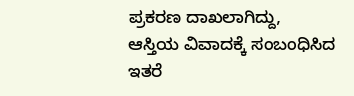ಪ್ರಕರಣ ದಾಖಲಾಗಿದ್ದು,
ಆಸ್ತಿಯ ವಿವಾದಕ್ಕೆ ಸಂಬಂಧಿಸಿದ ಇತರೆ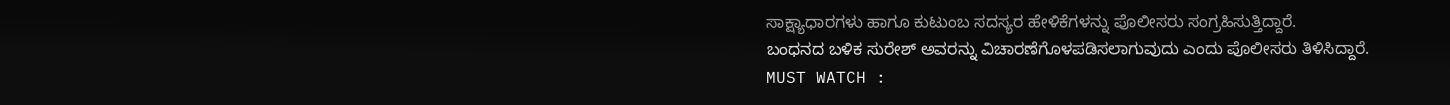ಸಾಕ್ಷ್ಯಾಧಾರಗಳು ಹಾಗೂ ಕುಟುಂಬ ಸದಸ್ಯರ ಹೇಳಿಕೆಗಳನ್ನು ಪೊಲೀಸರು ಸಂಗ್ರಹಿಸುತ್ತಿದ್ದಾರೆ.
ಬಂಧನದ ಬಳಿಕ ಸುರೇಶ್ ಅವರನ್ನು ವಿಚಾರಣೆಗೊಳಪಡಿಸಲಾಗುವುದು ಎಂದು ಪೊಲೀಸರು ತಿಳಿಸಿದ್ದಾರೆ.
MUST WATCH :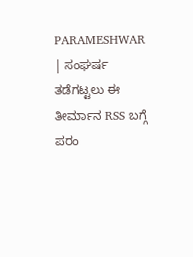PARAMESHWAR | ಸಂಘರ್ಷ ತಡೆಗಟ್ಟಲು ಈ ತೀರ್ಮಾನ RSS ಬಗ್ಗೆ ಪರಂ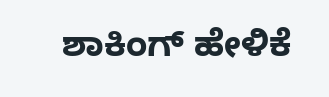ಶಾಕಿಂಗ್ ಹೇಳಿಕೆ